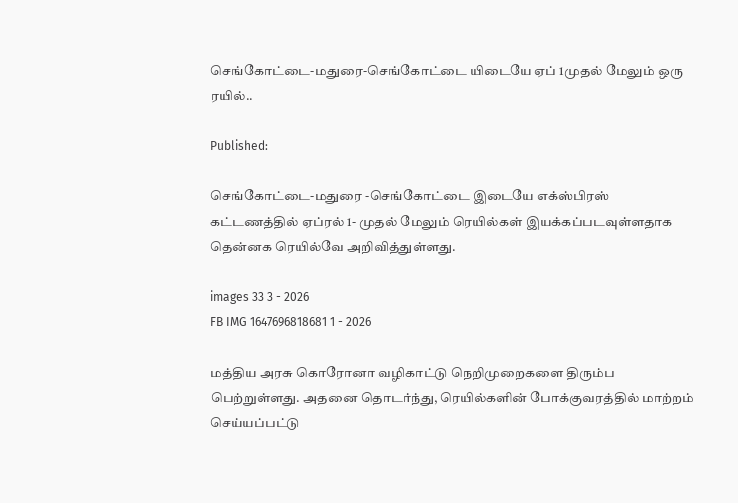செங்கோட்டை-மதுரை-செங்கோட்டை யிடையே ஏப் 1முதல் மேலும் ஒரு ரயில்..

Published:

செங்கோட்டை-மதுரை -செங்கோட்டை இடையே எக்ஸ்பிரஸ் கட்டணத்தில் ஏப்ரல் 1- முதல் மேலும் ரெயில்கள் இயக்கப்படவுள்ளதாக தென்னக ரெயில்வே அறிவித்துள்ளது.

images 33 3 - 2026
FB IMG 1647696818681 1 - 2026

மத்திய அரசு கொரோனா வழிகாட்டு நெறிமுறைகளை திரும்ப பெற்றுள்ளது. அதனை தொடர்ந்து, ரெயில்களின் போக்குவரத்தில் மாற்றம் செய்யப்பட்டு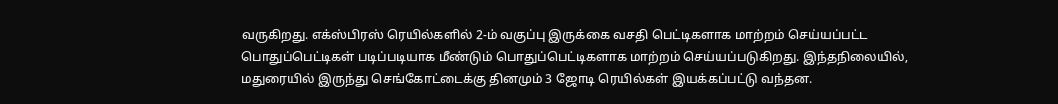வருகிறது. எக்ஸ்பிரஸ் ரெயில்களில் 2-ம் வகுப்பு இருக்கை வசதி பெட்டிகளாக மாற்றம் செய்யப்பட்ட பொதுப்பெட்டிகள் படிப்படியாக மீண்டும் பொதுப்பெட்டிகளாக மாற்றம் செய்யப்படுகிறது. இந்தநிலையில், மதுரையில் இருந்து செங்கோட்டைக்கு தினமும் 3 ஜோடி ரெயில்கள் இயக்கப்பட்டு வந்தன.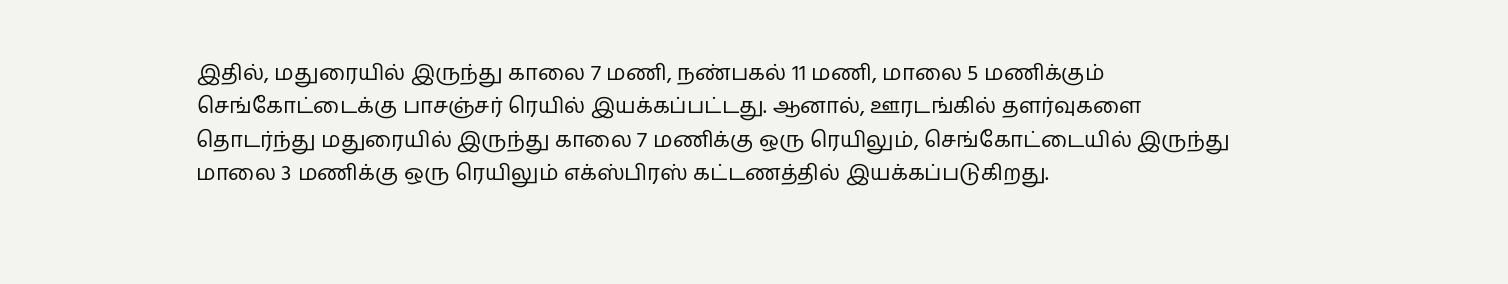இதில், மதுரையில் இருந்து காலை 7 மணி, நண்பகல் 11 மணி, மாலை 5 மணிக்கும் செங்கோட்டைக்கு பாசஞ்சர் ரெயில் இயக்கப்பட்டது. ஆனால், ஊரடங்கில் தளர்வுகளை தொடர்ந்து மதுரையில் இருந்து காலை 7 மணிக்கு ஒரு ரெயிலும், செங்கோட்டையில் இருந்து மாலை 3 மணிக்கு ஒரு ரெயிலும் எக்ஸ்பிரஸ் கட்டணத்தில் இயக்கப்படுகிறது.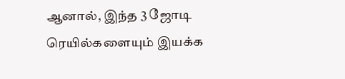ஆனால், இந்த 3 ஜோடி ரெயில்களையும் இயக்க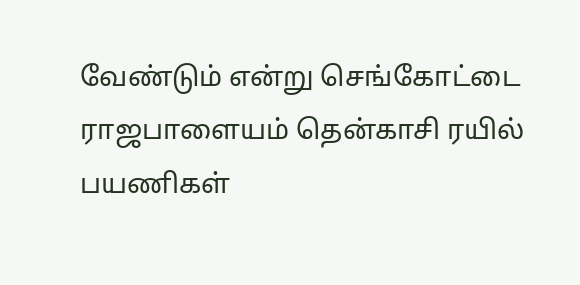வேண்டும் என்று செங்கோட்டை ராஜபாளையம் தென்காசி ரயில் பயணிகள்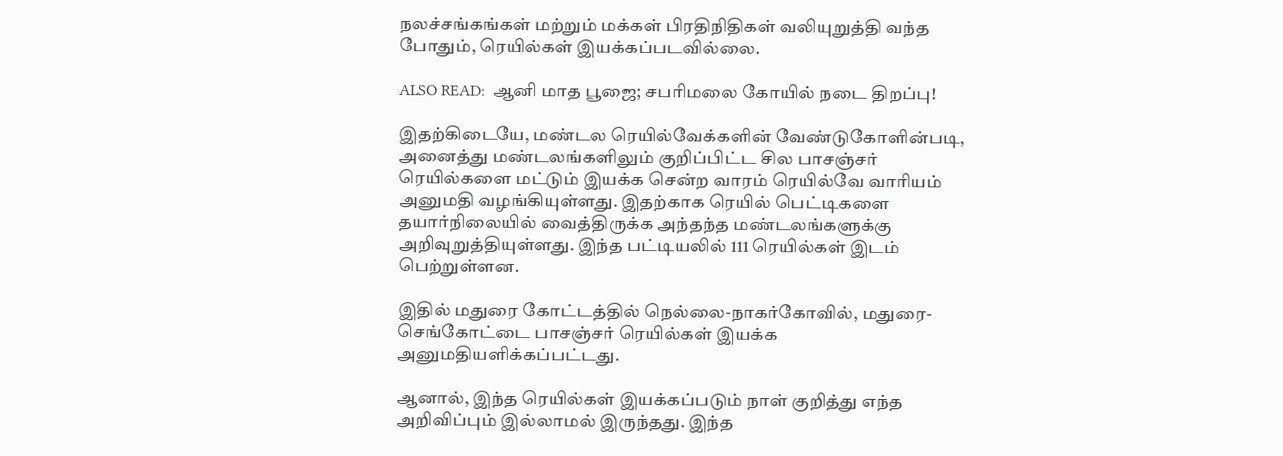நலச்சங்கங்கள் மற்றும் மக்கள் பிரதிநிதிகள் வலியுறுத்தி வந்த போதும், ரெயில்கள் இயக்கப்படவில்லை.

ALSO READ:  ஆனி மாத பூஜை; சபரிமலை கோயில் நடை திறப்பு!

இதற்கிடையே, மண்டல ரெயில்வேக்களின் வேண்டுகோளின்படி, அனைத்து மண்டலங்களிலும் குறிப்பிட்ட சில பாசஞ்சர் ரெயில்களை மட்டும் இயக்க சென்ற வாரம் ரெயில்வே வாரியம் அனுமதி வழங்கியுள்ளது. இதற்காக ரெயில் பெட்டிகளை தயார்நிலையில் வைத்திருக்க அந்தந்த மண்டலங்களுக்கு அறிவுறுத்தியுள்ளது. இந்த பட்டியலில் 111 ரெயில்கள் இடம் பெற்றுள்ளன.

இதில் மதுரை கோட்டத்தில் நெல்லை-நாகர்கோவில், மதுரை-செங்கோட்டை பாசஞ்சர் ரெயில்கள் இயக்க அனுமதியளிக்கப்பட்டது.

ஆனால், இந்த ரெயில்கள் இயக்கப்படும் நாள் குறித்து எந்த அறிவிப்பும் இல்லாமல் இருந்தது. இந்த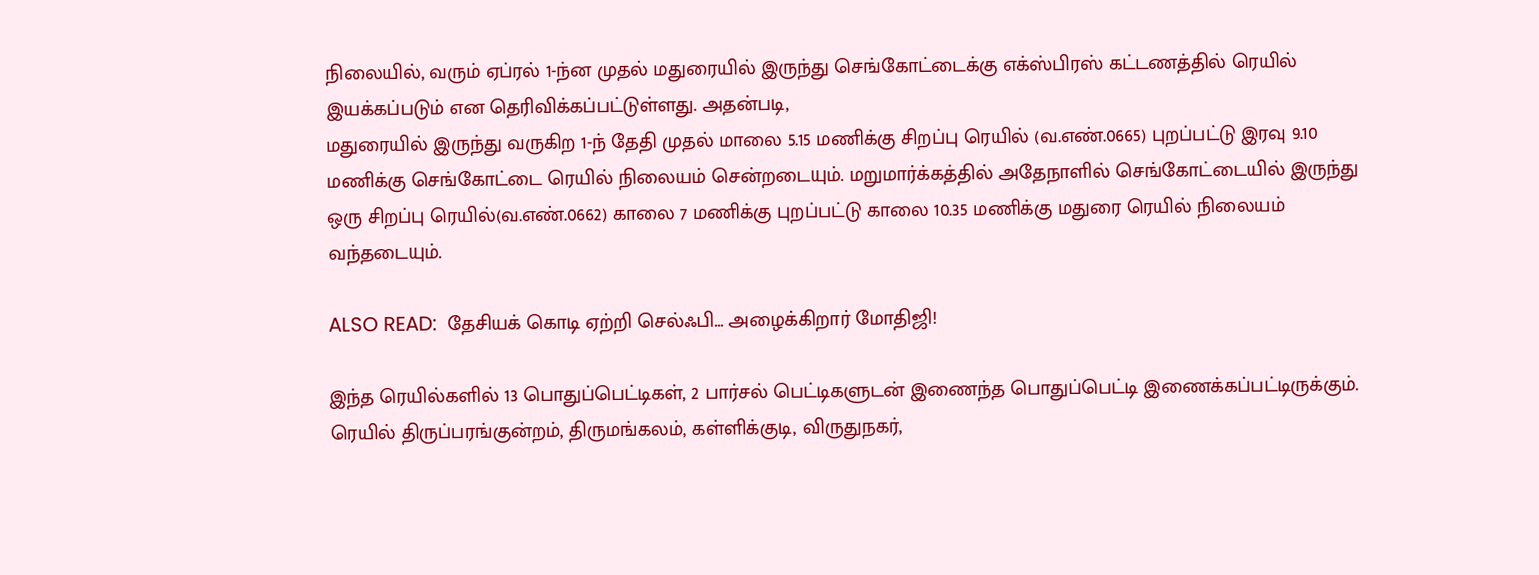நிலையில், வரும் ஏப்ரல் 1-ந்ன முதல் மதுரையில் இருந்து செங்கோட்டைக்கு எக்ஸ்பிரஸ் கட்டணத்தில் ரெயில் இயக்கப்படும் என தெரிவிக்கப்பட்டுள்ளது. அதன்படி,
மதுரையில் இருந்து வருகிற 1-ந் தேதி முதல் மாலை 5.15 மணிக்கு சிறப்பு ரெயில் (வ.எண்.0665) புறப்பட்டு இரவு 9.10 மணிக்கு செங்கோட்டை ரெயில் நிலையம் சென்றடையும். மறுமார்க்கத்தில் அதேநாளில் செங்கோட்டையில் இருந்து ஒரு சிறப்பு ரெயில்(வ.எண்.0662) காலை 7 மணிக்கு புறப்பட்டு காலை 10.35 மணிக்கு மதுரை ரெயில் நிலையம் வந்தடையும்.

ALSO READ:  தேசியக் கொடி ஏற்றி செல்ஃபி... அழைக்கிறார் மோதிஜி!

இந்த ரெயில்களில் 13 பொதுப்பெட்டிகள், 2 பார்சல் பெட்டிகளுடன் இணைந்த பொதுப்பெட்டி இணைக்கப்பட்டிருக்கும். ரெயில் திருப்பரங்குன்றம், திருமங்கலம், கள்ளிக்குடி, விருதுநகர்,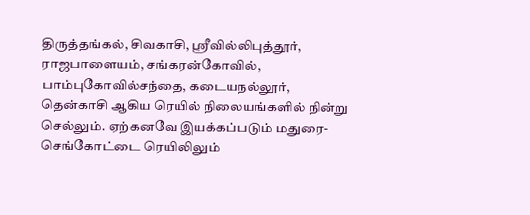திருத்தங்கல், சிவகாசி, ஸ்ரீவில்லிபுத்தூர், ராஜபாளையம், சங்கரன்கோவில், பாம்புகோவில்சந்தை, கடையநல்லூர், தென்காசி ஆகிய ரெயில் நிலையங்களில் நின்று செல்லும். ஏற்கனவே இயக்கப்படும் மதுரை-செங்கோட்டை ரெயிலிலும்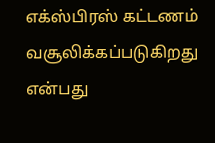எக்ஸ்பிரஸ் கட்டணம் வசூலிக்கப்படுகிறது என்பது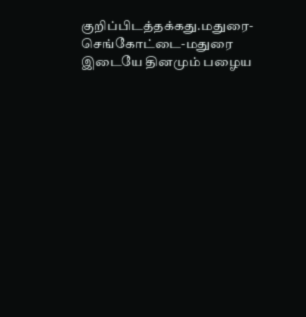குறிப்பிடத்தக்கது.மதுரை-செங்கோட்டை-மதுரை இடையே தினமும் பழைய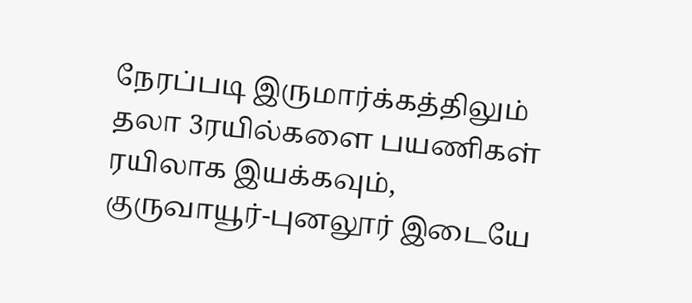நேரப்படி இருமார்க்கத்திலும் தலா 3ரயில்களை பயணிகள் ரயிலாக இயக்கவும், குருவாயூர்-புனலூர் இடையே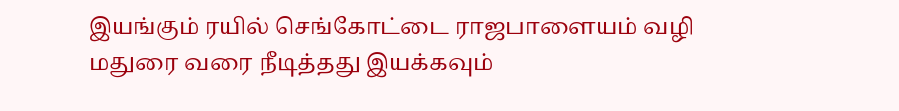இயங்கும் ரயில் செங்கோட்டை ராஜபாளையம் வழி மதுரை வரை நீடித்தது இயக்கவும்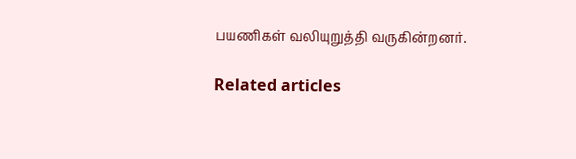பயணிகள் வலியுறுத்தி வருகின்றனர்.

Related articles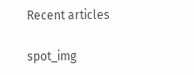Recent articles

spot_img